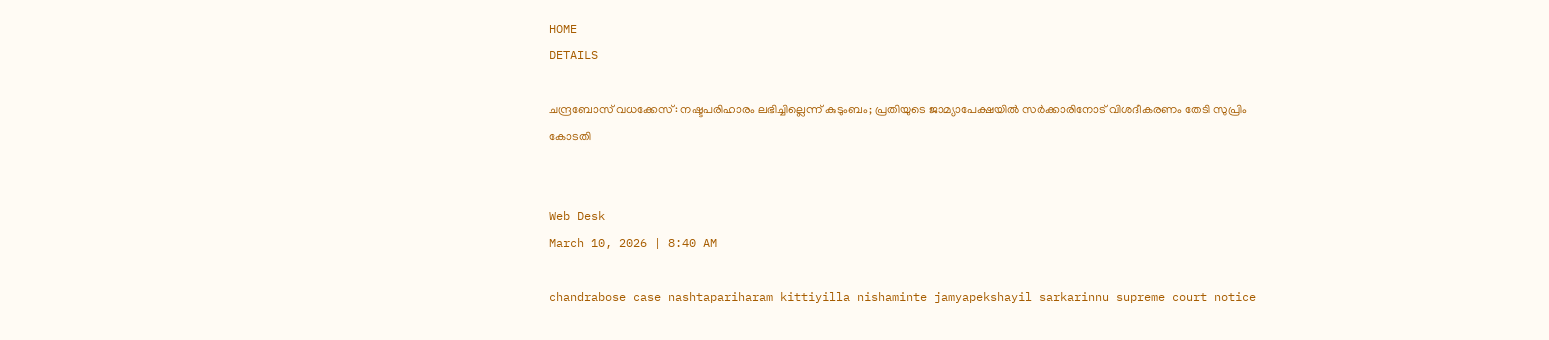HOME
DETAILS

ചന്ദ്രബോസ് വധക്കേസ്: നഷ്ടപരിഹാരം ലഭിച്ചില്ലെന്ന് കുടുംബം; പ്രതിയുടെ ജാമ്യാപേക്ഷയിൽ സർക്കാരിനോട് വിശദീകരണം തേടി സുപ്രിം കോടതി


Web Desk
March 10, 2026 | 8:40 AM

chandrabose case nashtapariharam kittiyilla nishaminte jamyapekshayil sarkarinnu supreme court notice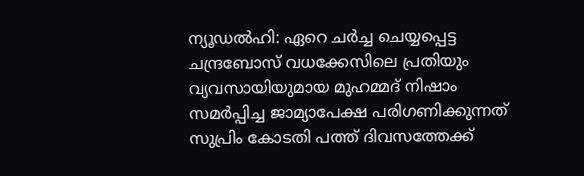ന്യൂഡൽഹി: ഏറെ ചർച്ച ചെയ്യപ്പെട്ട ചന്ദ്രബോസ് വധക്കേസിലെ പ്രതിയും വ്യവസായിയുമായ മുഹമ്മദ് നിഷാം സമർപ്പിച്ച ജാമ്യാപേക്ഷ പരിഗണിക്കുന്നത് സുപ്രിം കോടതി പത്ത് ദിവസത്തേക്ക്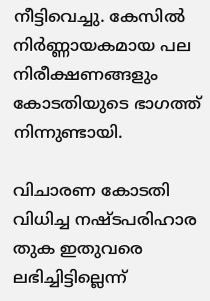നീട്ടിവെച്ചു. കേസിൽ നിർണ്ണായകമായ പല നിരീക്ഷണങ്ങളും കോടതിയുടെ ഭാഗത്ത് നിന്നുണ്ടായി.

വിചാരണ കോടതി വിധിച്ച നഷ്ടപരിഹാര തുക ഇതുവരെ ലഭിച്ചിട്ടില്ലെന്ന്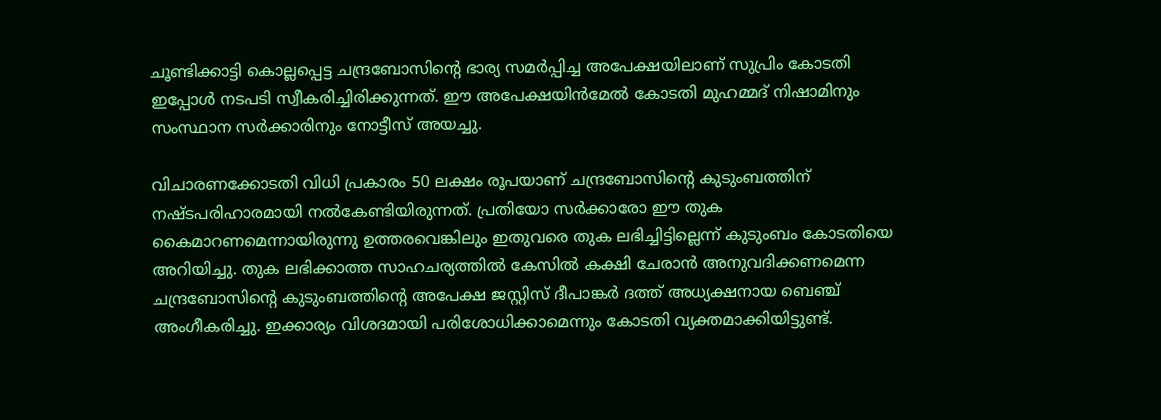ചൂണ്ടിക്കാട്ടി കൊല്ലപ്പെട്ട ചന്ദ്രബോസിൻ്റെ ഭാര്യ സമർപ്പിച്ച അപേക്ഷയിലാണ് സുപ്രിം കോടതി ഇപ്പോൾ നടപടി സ്വീകരിച്ചിരിക്കുന്നത്. ഈ അപേക്ഷയിൻമേൽ കോടതി മുഹമ്മദ് നിഷാമിനും സംസ്ഥാന സർക്കാരിനും നോട്ടീസ് അയച്ചു.

വിചാരണക്കോടതി വിധി പ്രകാരം 50 ലക്ഷം രൂപയാണ് ചന്ദ്രബോസിൻ്റെ കുടുംബത്തിന് നഷ്ടപരിഹാരമായി നൽകേണ്ടിയിരുന്നത്. പ്രതിയോ സർക്കാരോ ഈ തുക കൈമാറണമെന്നായിരുന്നു ഉത്തരവെങ്കിലും ഇതുവരെ തുക ലഭിച്ചിട്ടില്ലെന്ന് കുടുംബം കോടതിയെ അറിയിച്ചു. തുക ലഭിക്കാത്ത സാഹചര്യത്തിൽ കേസിൽ കക്ഷി ചേരാൻ അനുവദിക്കണമെന്ന ചന്ദ്രബോസിൻ്റെ കുടുംബത്തിൻ്റെ അപേക്ഷ ജസ്റ്റിസ് ദീപാങ്കർ ദത്ത് അധ്യക്ഷനായ ബെഞ്ച് അംഗീകരിച്ചു. ഇക്കാര്യം വിശദമായി പരിശോധിക്കാമെന്നും കോടതി വ്യക്തമാക്കിയിട്ടുണ്ട്.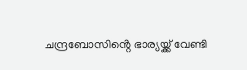ചന്ദ്രബോസിൻ്റെ ഭാര്യയ്ക്ക് വേണ്ടി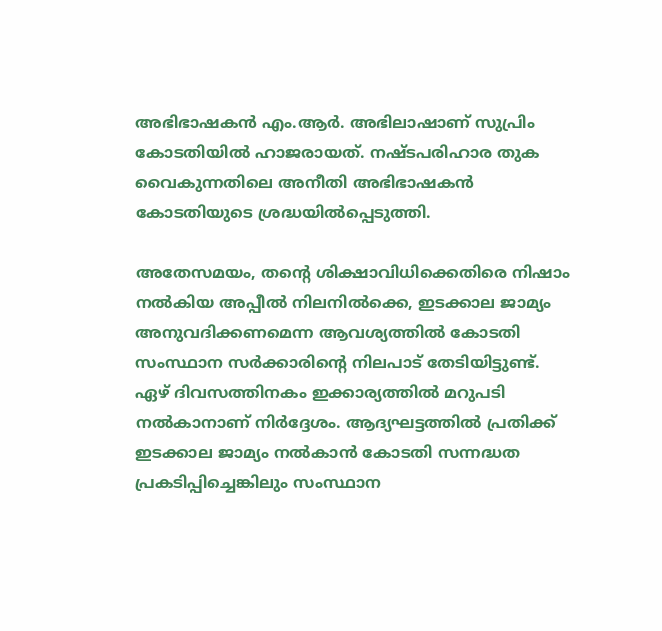അഭിഭാഷകൻ എം.ആർ. അഭിലാഷാണ് സുപ്രിം കോടതിയിൽ ഹാജരായത്. നഷ്ടപരിഹാര തുക വൈകുന്നതിലെ അനീതി അഭിഭാഷകൻ കോടതിയുടെ ശ്രദ്ധയിൽപ്പെടുത്തി.

അതേസമയം, തൻ്റെ ശിക്ഷാവിധിക്കെതിരെ നിഷാം നൽകിയ അപ്പീൽ നിലനിൽക്കെ, ഇടക്കാല ജാമ്യം അനുവദിക്കണമെന്ന ആവശ്യത്തിൽ കോടതി സംസ്ഥാന സർക്കാരിൻ്റെ നിലപാട് തേടിയിട്ടുണ്ട്. ഏഴ് ദിവസത്തിനകം ഇക്കാര്യത്തിൽ മറുപടി നൽകാനാണ് നിർദ്ദേശം. ആദ്യഘട്ടത്തിൽ പ്രതിക്ക് ഇടക്കാല ജാമ്യം നൽകാൻ കോടതി സന്നദ്ധത പ്രകടിപ്പിച്ചെങ്കിലും സംസ്ഥാന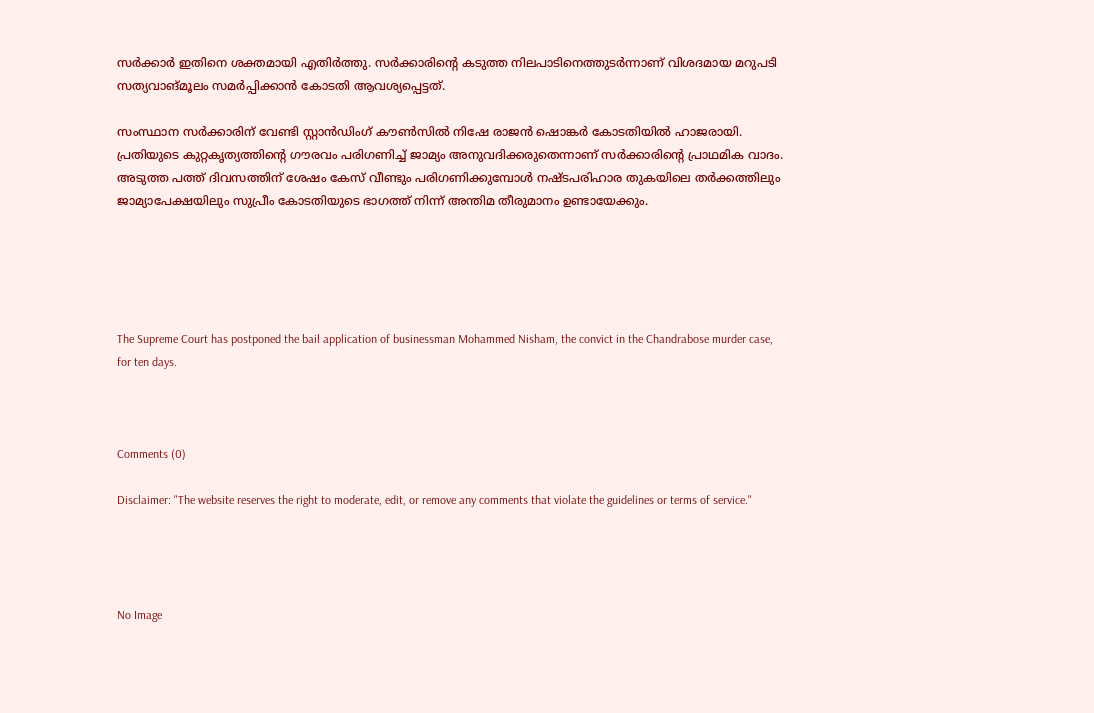സർക്കാർ ഇതിനെ ശക്തമായി എതിർത്തു. സർക്കാരിൻ്റെ കടുത്ത നിലപാടിനെത്തുടർന്നാണ് വിശദമായ മറുപടി സത്യവാങ്മൂലം സമർപ്പിക്കാൻ കോടതി ആവശ്യപ്പെട്ടത്.

സംസ്ഥാന സർക്കാരിന് വേണ്ടി സ്റ്റാൻഡിംഗ് കൗൺസിൽ നിഷേ രാജൻ ഷൊങ്കർ കോടതിയിൽ ഹാജരായി. പ്രതിയുടെ കുറ്റകൃത്യത്തിൻ്റെ ഗൗരവം പരിഗണിച്ച് ജാമ്യം അനുവദിക്കരുതെന്നാണ് സർക്കാരിൻ്റെ പ്രാഥമിക വാദം. അടുത്ത പത്ത് ദിവസത്തിന് ശേഷം കേസ് വീണ്ടും പരിഗണിക്കുമ്പോൾ നഷ്ടപരിഹാര തുകയിലെ തർക്കത്തിലും ജാമ്യാപേക്ഷയിലും സുപ്രീം കോടതിയുടെ ഭാഗത്ത് നിന്ന് അന്തിമ തീരുമാനം ഉണ്ടായേക്കും.





The Supreme Court has postponed the bail application of businessman Mohammed Nisham, the convict in the Chandrabose murder case, for ten days.



Comments (0)

Disclaimer: "The website reserves the right to moderate, edit, or remove any comments that violate the guidelines or terms of service."




No Image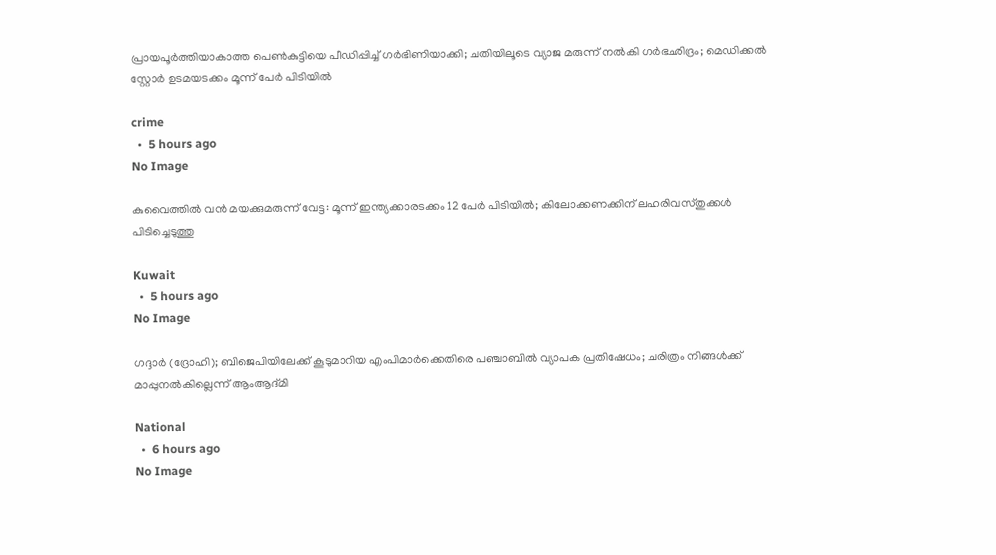പ്രായപൂർത്തിയാകാത്ത പെൺകുട്ടിയെ പീഡിപ്പിച്ച് ഗർഭിണിയാക്കി; ചതിയിലൂടെ വ്യാജ മരുന്ന് നൽകി ഗർഭഛിദ്രം; മെഡിക്കൽ സ്റ്റോർ ഉടമയടക്കം മൂന്ന് പേർ പിടിയിൽ

crime
  •  5 hours ago
No Image

കുവൈത്തിൽ വൻ മയക്കുമരുന്ന് വേട്ട: മൂന്ന് ഇന്ത്യക്കാരടക്കം 12 പേർ പിടിയിൽ; കിലോക്കണക്കിന് ലഹരിവസ്തുക്കൾ പിടിച്ചെടുത്തു

Kuwait
  •  5 hours ago
No Image

ഗദ്ദാർ (ദ്രോഹി); ബിജെപിയിലേക്ക് കൂടുമാറിയ എംപിമാർക്കെതിരെ പഞ്ചാബിൽ വ്യാപക പ്രതിഷേധം; ചരിത്രം നിങ്ങൾക്ക് മാപ്പുനൽകില്ലെന്ന് ആംആദ്മി

National
  •  6 hours ago
No Image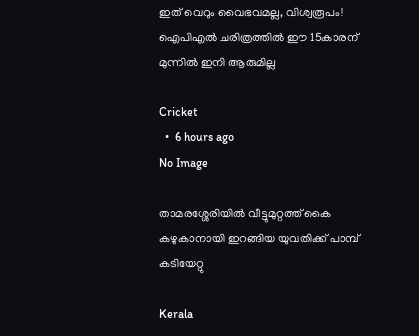ഇത് വെറും വൈഭവമല്ല, വിശ്വരൂപം! ഐപിഎൽ ചരിത്രത്തിൽ ഈ 15കാരന് മുന്നിൽ ഇനി ആരുമില്ല

Cricket
  •  6 hours ago
No Image

താമരശ്ശേരിയില്‍ വീട്ടുമുറ്റത്ത് കൈ കഴുകാനായി ഇറങ്ങിയ യുവതിക്ക് പാമ്പ് കടിയേറ്റു

Kerala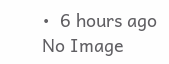•  6 hours ago
No Image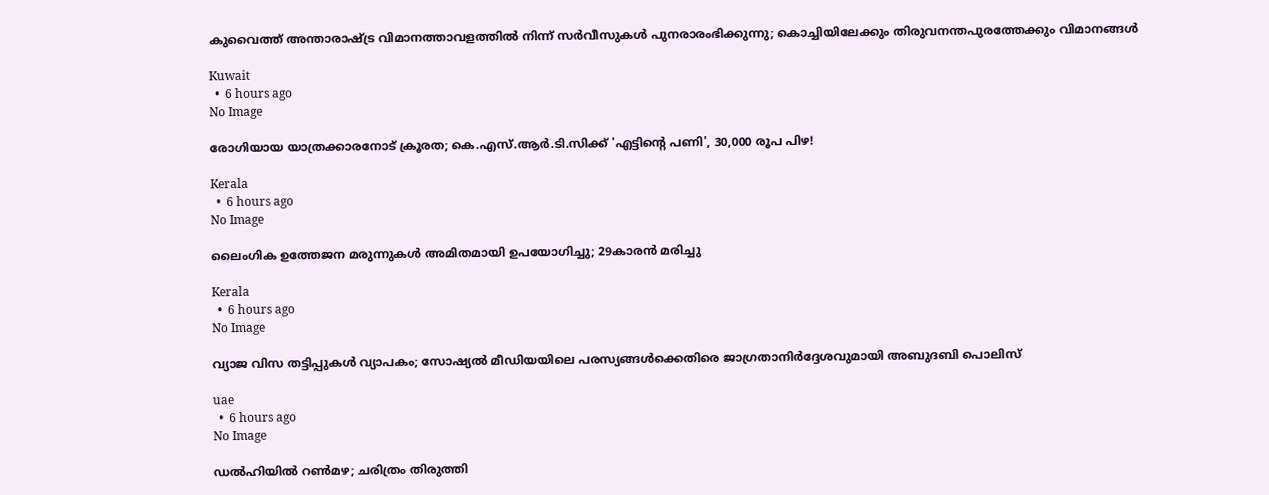കുവൈത്ത് അന്താരാഷ്ട്ര വിമാനത്താവളത്തിൽ നിന്ന് സർവീസുകൾ പുനരാരംഭിക്കുന്നു; കൊച്ചിയിലേക്കും തിരുവനന്തപുരത്തേക്കും വിമാനങ്ങൾ

Kuwait
  •  6 hours ago
No Image

രോഗിയായ യാത്രക്കാരനോട് ക്രൂരത; കെ.എസ്.ആർ.ടി.സിക്ക് 'എട്ടിന്റെ പണി', 30,000 രൂപ പിഴ!

Kerala
  •  6 hours ago
No Image

ലൈംഗിക ഉത്തേജന മരുന്നുകള്‍ അമിതമായി ഉപയോഗിച്ചു; 29കാരന്‍ മരിച്ചു

Kerala
  •  6 hours ago
No Image

വ്യാജ വിസ തട്ടിപ്പുകൾ വ്യാപകം; സോഷ്യൽ മീഡിയയിലെ പരസ്യങ്ങൾക്കെതിരെ ജാഗ്രതാനിർദ്ദേശവുമായി അബുദബി പൊലിസ്

uae
  •  6 hours ago
No Image

ഡൽഹിയിൽ റൺമഴ; ചരിത്രം തിരുത്തി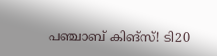പഞ്ചാബ് കിങ്‌സ്! ടി20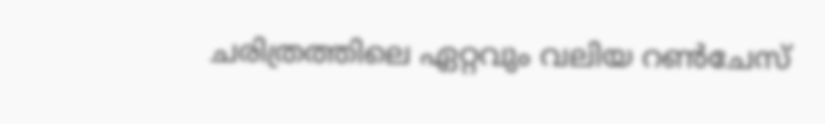ചരിത്രത്തിലെ ഏറ്റവും വലിയ റൺചേസ്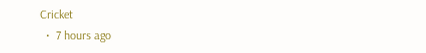Cricket
  •  7 hours ago